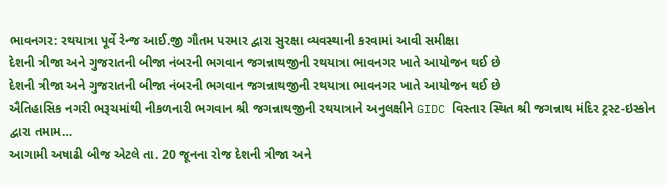ભાવનગર: રથયાત્રા પૂર્વે રેન્જ આઈ.જી ગૌતમ પરમાર દ્વારા સુરક્ષા વ્યવસ્થાની કરવામાં આવી સમીક્ષા
દેશની ત્રીજા અને ગુજરાતની બીજા નંબરની ભગવાન જગન્નાથજીની રથયાત્રા ભાવનગર ખાતે આયોજન થઈ છે
દેશની ત્રીજા અને ગુજરાતની બીજા નંબરની ભગવાન જગન્નાથજીની રથયાત્રા ભાવનગર ખાતે આયોજન થઈ છે
ઐતિહાસિક નગરી ભરૂચમાંથી નીકળનારી ભગવાન શ્રી જગન્નાથજીની રથયાત્રાને અનુલક્ષીને GIDC વિસ્તાર સ્થિત શ્રી જગન્નાથ મંદિર ટ્રસ્ટ-ઇસ્કોન દ્વારા તમામ…
આગામી અષાઢી બીજ એટલે તા. 20 જૂનના રોજ દેશની ત્રીજા અને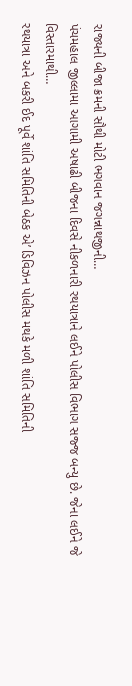રાજ્યની બીજા ક્રમની સૌથી મોટી ભગવાન જગન્નાથજીની…
પંચમહાલ જીલ્લામા આગામી અષાઢી બીજના દિવસે નીકળનારી રથયાત્રાને લઈને પોલીસ વિભાગ સજ્જ બન્યુ છે. જેના લઈને જે વિસ્તારમાથી…
રથયાત્રા અને બકરી ઈદ પૂર્વે શાંતિ સમિતિની બેઠક એ’ ડિવિઝન પોલીસ મથકે મળી શાંતિ સમિતિની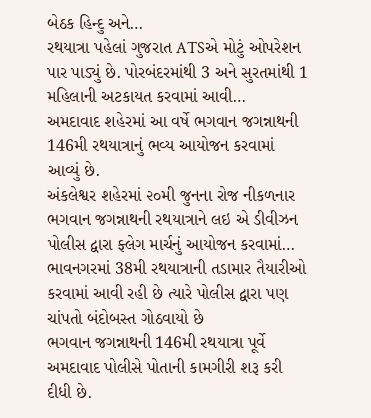બેઠક હિન્દુ અને…
રથયાત્રા પહેલાં ગુજરાત ATSએ મોટું ઓપરેશન પાર પાડ્યું છે. પોરબંદરમાંથી 3 અને સુરતમાંથી 1 મહિલાની અટકાયત કરવામાં આવી…
અમદાવાદ શહેરમાં આ વર્ષે ભગવાન જગન્નાથની 146મી રથયાત્રાનું ભવ્ય આયોજન કરવામાં આવ્યું છે.
અંકલેશ્વર શહેરમાં ૨૦મી જુનના રોજ નીકળનાર ભગવાન જગન્નાથની રથયાત્રાને લઇ એ ડીવીઝન પોલીસ દ્વારા ફ્લેગ માર્ચનું આયોજન કરવામાં…
ભાવનગરમાં 38મી રથયાત્રાની તડામાર તૈયારીઓ કરવામાં આવી રહી છે ત્યારે પોલીસ દ્વારા પણ ચાંપતો બંદોબસ્ત ગોઠવાયો છે
ભગવાન જગન્નાથની 146મી રથયાત્રા પૂર્વે અમદાવાદ પોલીસે પોતાની કામગીરી શરૂ કરી દીધી છે.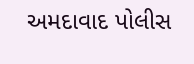અમદાવાદ પોલીસ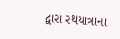દ્વારા રથયાત્રાના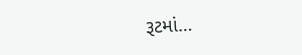રૂટમાં…